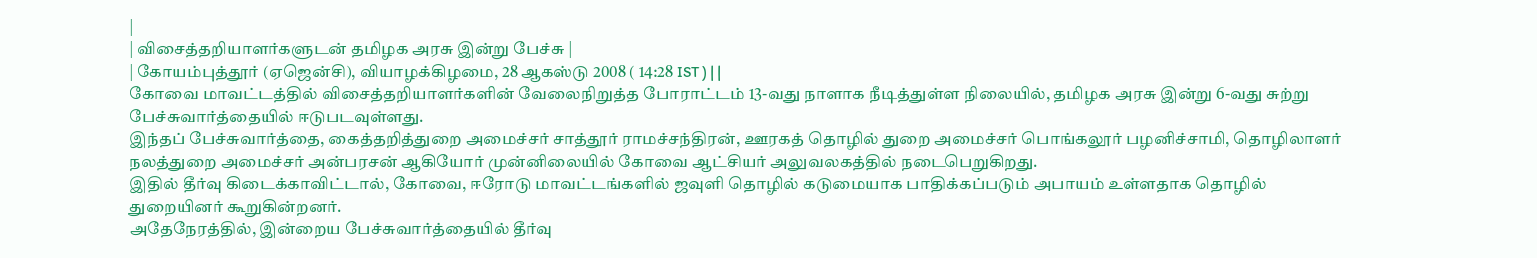|
| விசைத்தறியாளர்களுடன் தமிழக அரசு இன்று பேச்சு |
| கோயம்புத்தூர் (ஏஜென்சி), வியாழக்கிழமை, 28 ஆகஸ்டு 2008 ( 14:28 IST ) | |
கோவை மாவட்டத்தில் விசைத்தறியாளர்களின் வேலைநிறுத்த போராட்டம் 13-வது நாளாக நீடித்துள்ள நிலையில், தமிழக அரசு இன்று 6-வது சுற்று பேச்சுவார்த்தையில் ஈடுபடவுள்ளது.
இந்தப் பேச்சுவார்த்தை, கைத்தறித்துறை அமைச்சர் சாத்தூர் ராமச்சந்திரன், ஊரகத் தொழில் துறை அமைச்சர் பொங்கலூர் பழனிச்சாமி, தொழிலாளர் நலத்துறை அமைச்சர் அன்பரசன் ஆகியோர் முன்னிலையில் கோவை ஆட்சியர் அலுவலகத்தில் நடைபெறுகிறது.
இதில் தீர்வு கிடைக்காவிட்டால், கோவை, ஈரோடு மாவட்டங்களில் ஜவுளி தொழில் கடுமையாக பாதிக்கப்படும் அபாயம் உள்ளதாக தொழில் துறையினர் கூறுகின்றனர்.
அதேநேரத்தில், இன்றைய பேச்சுவார்த்தையில் தீர்வு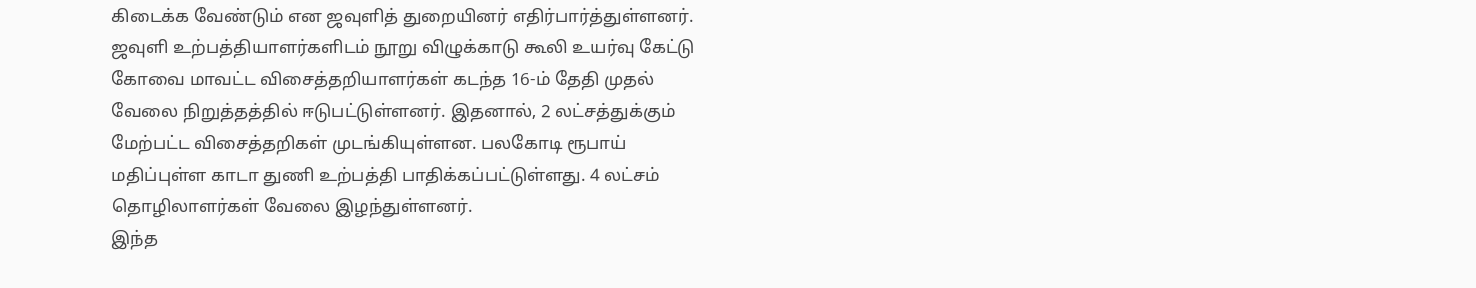கிடைக்க வேண்டும் என ஜவுளித் துறையினர் எதிர்பார்த்துள்ளனர்.
ஜவுளி உற்பத்தியாளர்களிடம் நூறு விழுக்காடு கூலி உயர்வு கேட்டு கோவை மாவட்ட விசைத்தறியாளர்கள் கடந்த 16-ம் தேதி முதல் வேலை நிறுத்தத்தில் ஈடுபட்டுள்ளனர். இதனால், 2 லட்சத்துக்கும் மேற்பட்ட விசைத்தறிகள் முடங்கியுள்ளன. பலகோடி ரூபாய் மதிப்புள்ள காடா துணி உற்பத்தி பாதிக்கப்பட்டுள்ளது. 4 லட்சம் தொழிலாளர்கள் வேலை இழந்துள்ளனர்.
இந்த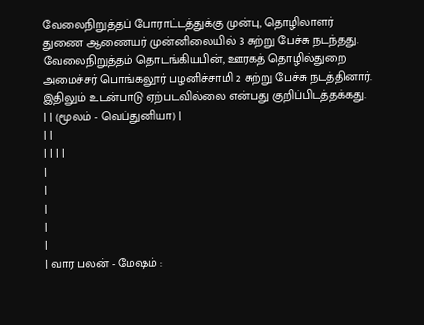வேலைநிறுத்தப் போராட்டத்துக்கு முன்பு, தொழிலாளர் துணை ஆணையர் முன்னிலையில் 3 சுற்று பேச்சு நடந்தது. வேலைநிறுத்தம் தொடங்கியபின், ஊரகத் தொழில்துறை அமைச்சர் பொங்கலூர் பழனிச்சாமி 2 சுற்று பேச்சு நடத்தினார். இதிலும் உடன்பாடு ஏற்படவில்லை என்பது குறிப்பிடத்தக்கது.
| | (மூலம் - வெப்துனியா) |
| |
| | | |
|
|
|
|
|
| வார பலன் - மேஷம் :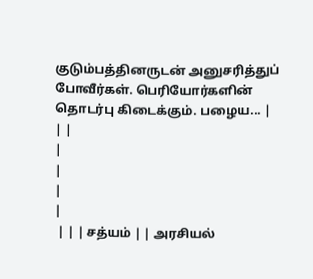குடும்பத்தினருடன் அனுசரித்துப் போவீர்கள். பெரியோர்களின் தொடர்பு கிடைக்கும். பழைய... |
| |
|
|
|
|
 | | | சத்யம் | | அரசியல்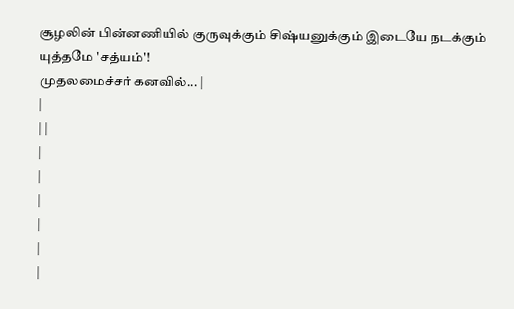சூழலின் பின்னணியில் குருவுக்கும் சிஷ்யனுக்கும் இடையே நடக்கும் யுத்தமே 'சத்யம்'!
முதலமைச்சர் கனவில்... |
|
| |
|
|
|
|
|
|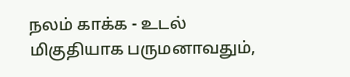நலம் காக்க - உடல் மிகுதியாக பருமனாவதும்,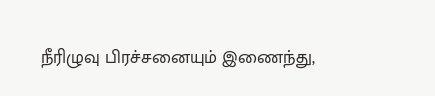நீரிழுவு பிரச்சனையும் இணைந்து,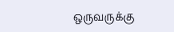ஒருவருக்கு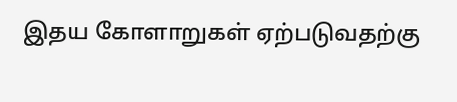இதய கோளாறுகள் ஏற்படுவதற்கு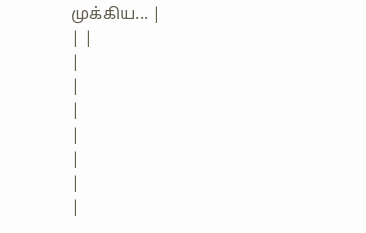முக்கிய... |
| |
|
|
|
|
|
|
|